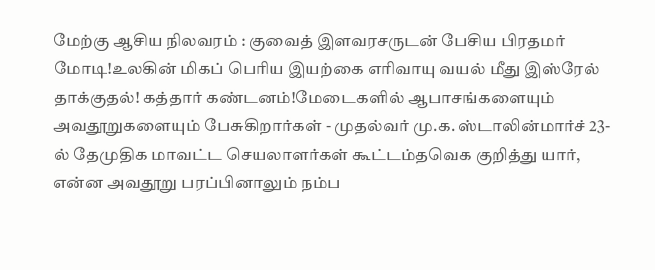மேற்கு ஆசிய நிலவரம் : குவைத் இளவரசருடன் பேசிய பிரதமர் மோடி!உலகின் மிகப் பெரிய இயற்கை எரிவாயு வயல் மீது இஸ்ரேல் தாக்குதல்! கத்தார் கண்டனம்!மேடைகளில் ஆபாசங்களையும் அவதூறுகளையும் பேசுகிறார்கள் - முதல்வர் மு.க. ஸ்டாலின்மார்ச் 23-ல் தேமுதிக மாவட்ட செயலாளர்கள் கூட்டம்தவெக குறித்து யார், என்ன அவதூறு பரப்பினாலும் நம்ப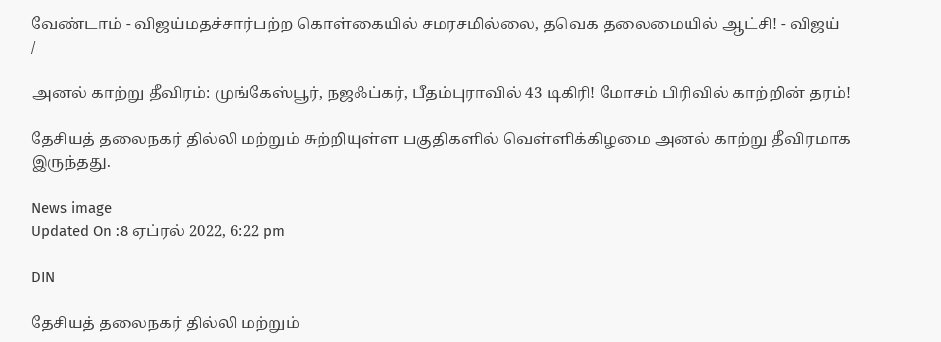வேண்டாம் - விஜய்மதச்சார்பற்ற கொள்கையில் சமரசமில்லை, தவெக தலைமையில் ஆட்சி! - விஜய்
/

அனல் காற்று தீவிரம்: முங்கேஸ்பூர், நஜஃப்கர், பீதம்புராவில் 43 டிகிரி! மோசம் பிரிவில் காற்றின் தரம்!

தேசியத் தலைநகர் தில்லி மற்றும் சுற்றியுள்ள பகுதிகளில் வெள்ளிக்கிழமை அனல் காற்று தீவிரமாக இருந்தது.

News image
Updated On :8 ஏப்ரல் 2022, 6:22 pm

DIN

தேசியத் தலைநகர் தில்லி மற்றும்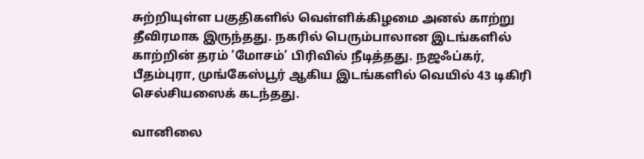சுற்றியுள்ள பகுதிகளில் வெள்ளிக்கிழமை அனல் காற்று தீவிரமாக இருந்தது. நகரில் பெரும்பாலான இடங்களில் காற்றின் தரம் ‘மோசம்’ பிரிவில் நீடித்தது. நஜஃப்கர், பீதம்புரா, முங்கேஸ்பூர் ஆகிய இடங்களில் வெயில் 43 டிகிரி செல்சியஸைக் கடந்தது.

வானிலை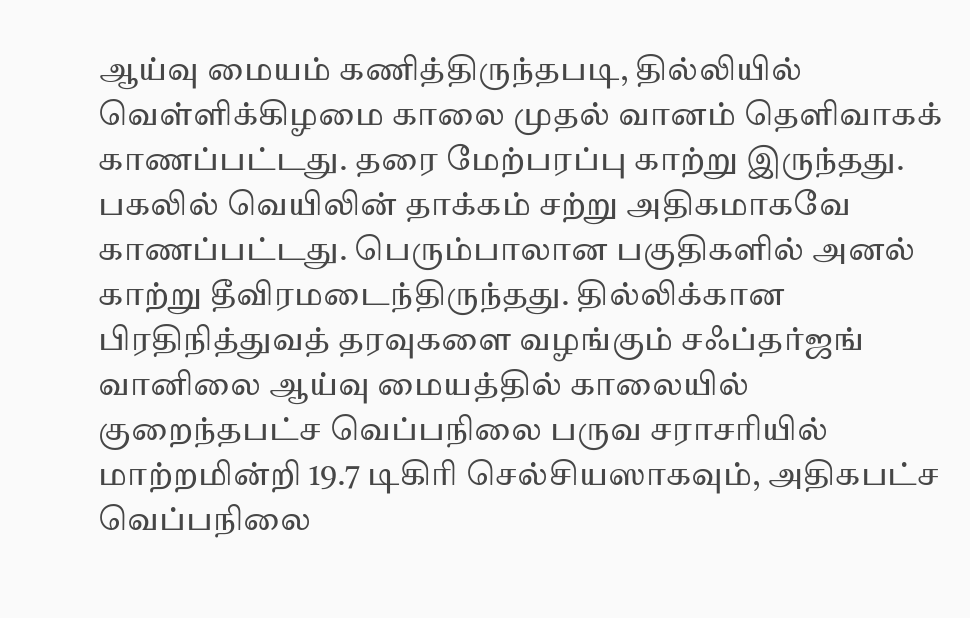ஆய்வு மையம் கணித்திருந்தபடி, தில்லியில் வெள்ளிக்கிழமை காலை முதல் வானம் தெளிவாகக் காணப்பட்டது. தரை மேற்பரப்பு காற்று இருந்தது. பகலில் வெயிலின் தாக்கம் சற்று அதிகமாகவே காணப்பட்டது. பெரும்பாலான பகுதிகளில் அனல் காற்று தீவிரமடைந்திருந்தது. தில்லிக்கான பிரதிநித்துவத் தரவுகளை வழங்கும் சஃப்தர்ஜங் வானிலை ஆய்வு மையத்தில் காலையில் குறைந்தபட்ச வெப்பநிலை பருவ சராசரியில் மாற்றமின்றி 19.7 டிகிரி செல்சியஸாகவும், அதிகபட்ச வெப்பநிலை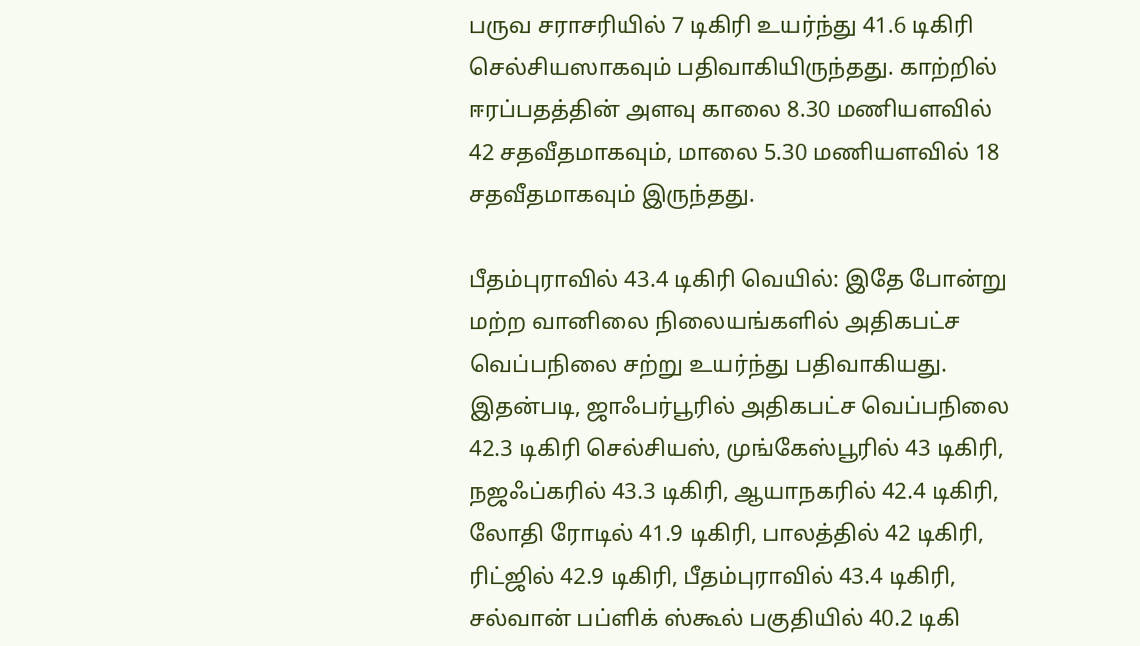பருவ சராசரியில் 7 டிகிரி உயர்ந்து 41.6 டிகிரி செல்சியஸாகவும் பதிவாகியிருந்தது. காற்றில் ஈரப்பதத்தின் அளவு காலை 8.30 மணியளவில் 42 சதவீதமாகவும், மாலை 5.30 மணியளவில் 18 சதவீதமாகவும் இருந்தது.

பீதம்புராவில் 43.4 டிகிரி வெயில்: இதே போன்று மற்ற வானிலை நிலையங்களில் அதிகபட்ச வெப்பநிலை சற்று உயர்ந்து பதிவாகியது. இதன்படி, ஜாஃபர்பூரில் அதிகபட்ச வெப்பநிலை 42.3 டிகிரி செல்சியஸ், முங்கேஸ்பூரில் 43 டிகிரி, நஜஃப்கரில் 43.3 டிகிரி, ஆயாநகரில் 42.4 டிகிரி, லோதி ரோடில் 41.9 டிகிரி, பாலத்தில் 42 டிகிரி, ரிட்ஜில் 42.9 டிகிரி, பீதம்புராவில் 43.4 டிகிரி, சல்வான் பப்ளிக் ஸ்கூல் பகுதியில் 40.2 டிகி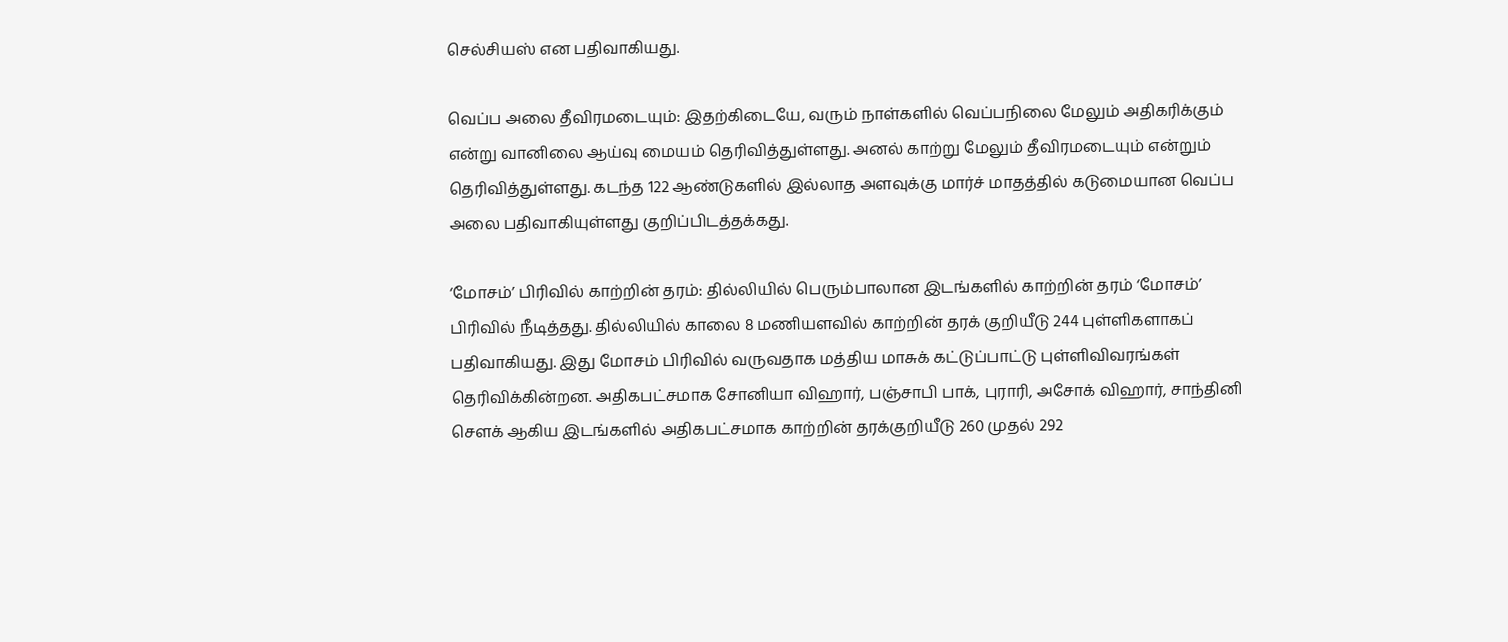செல்சியஸ் என பதிவாகியது.

வெப்ப அலை தீவிரமடையும்: இதற்கிடையே, வரும் நாள்களில் வெப்பநிலை மேலும் அதிகரிக்கும் என்று வானிலை ஆய்வு மையம் தெரிவித்துள்ளது. அனல் காற்று மேலும் தீவிரமடையும் என்றும் தெரிவித்துள்ளது. கடந்த 122 ஆண்டுகளில் இல்லாத அளவுக்கு மார்ச் மாதத்தில் கடுமையான வெப்ப அலை பதிவாகியுள்ளது குறிப்பிடத்தக்கது.

‘மோசம்’ பிரிவில் காற்றின் தரம்: தில்லியில் பெரும்பாலான இடங்களில் காற்றின் தரம் ‘மோசம்’ பிரிவில் நீடித்தது. தில்லியில் காலை 8 மணியளவில் காற்றின் தரக் குறியீடு 244 புள்ளிகளாகப் பதிவாகியது. இது மோசம் பிரிவில் வருவதாக மத்திய மாசுக் கட்டுப்பாட்டு புள்ளிவிவரங்கள் தெரிவிக்கின்றன. அதிகபட்சமாக சோனியா விஹார், பஞ்சாபி பாக், புராரி, அசோக் விஹார், சாந்தினி செளக் ஆகிய இடங்களில் அதிகபட்சமாக காற்றின் தரக்குறியீடு 260 முதல் 292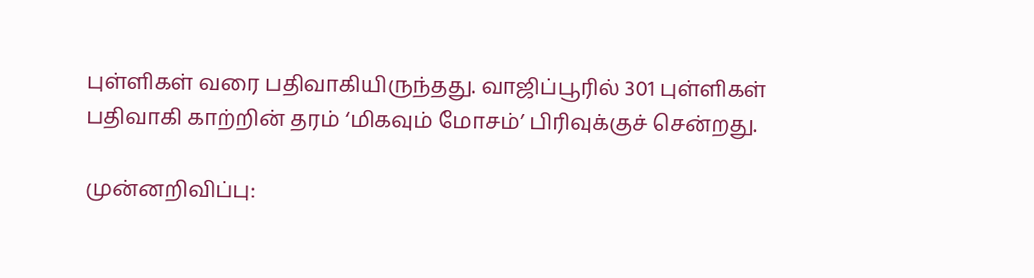புள்ளிகள் வரை பதிவாகியிருந்தது. வாஜிப்பூரில் 301 புள்ளிகள் பதிவாகி காற்றின் தரம் ‘மிகவும் மோசம்’ பிரிவுக்குச் சென்றது.

முன்னறிவிப்பு: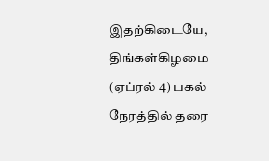இதற்கிடையே, திங்கள்கிழமை (ஏப்ரல் 4) பகல் நேரத்தில் தரை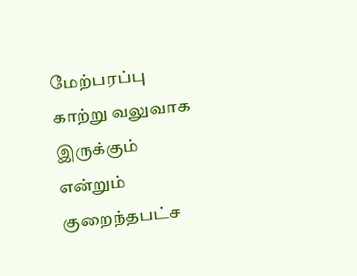மேற்பரப்பு காற்று வலுவாக இருக்கும் என்றும் குறைந்தபட்ச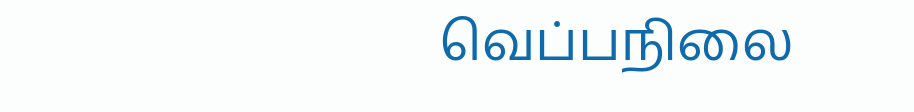வெப்பநிலை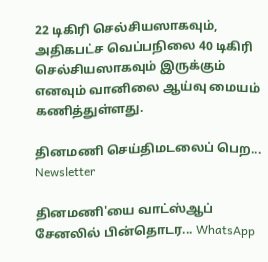22 டிகிரி செல்சியஸாகவும், அதிகபட்ச வெப்பநிலை 40 டிகிரி செல்சியஸாகவும் இருக்கும் எனவும் வானிலை ஆய்வு மையம் கணித்துள்ளது.

தினமணி செய்திமடலைப் பெற... Newsletter

தினமணி'யை வாட்ஸ்ஆப் சேனலில் பின்தொடர... WhatsApp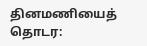தினமணியைத் தொடர: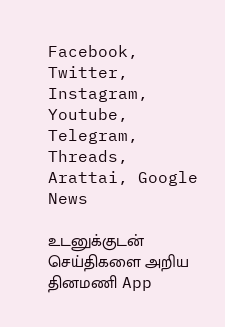Facebook, Twitter, Instagram, Youtube, Telegram, Threads, Arattai, Google News

உடனுக்குடன் செய்திகளை அறிய தினமணி App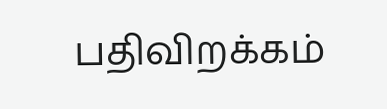பதிவிறக்கம்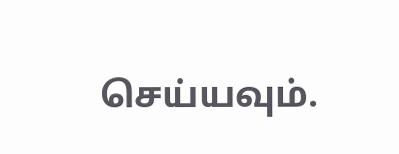செய்யவும்.